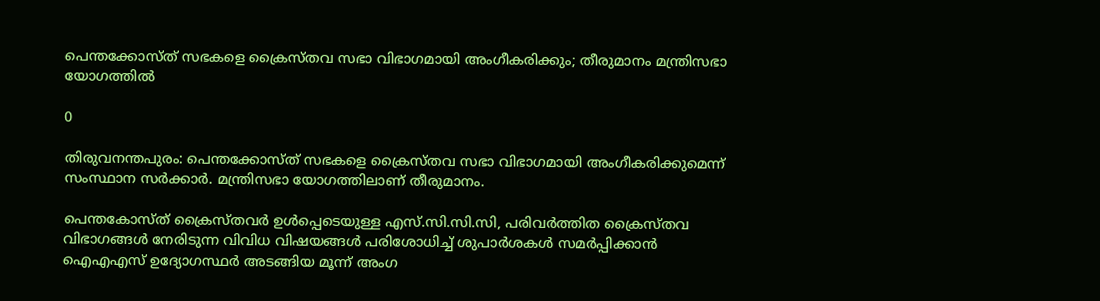പെന്തക്കോസ്ത് സഭകളെ ക്രൈസ്തവ സഭാ വിഭാഗമായി അംഗീകരിക്കും; തീരുമാനം മന്ത്രിസഭാ യോഗത്തില്‍

0

തിരുവനന്തപുരം: പെന്തക്കോസ്ത് സഭകളെ ക്രൈസ്തവ സഭാ വിഭാഗമായി അംഗീകരിക്കുമെന്ന് സംസ്ഥാന സര്‍ക്കാര്‍. മന്ത്രിസഭാ യോഗത്തിലാണ് തീരുമാനം.

പെന്തകോസ്ത് ക്രൈസ്തവര്‍ ഉള്‍പ്പെടെയുള്ള എസ്.സി.സി.സി, പരിവര്‍ത്തിത ക്രൈസ്തവ വിഭാഗങ്ങള്‍ നേരിടുന്ന വിവിധ വിഷയങ്ങള്‍ പരിശോധിച്ച് ശുപാര്‍ശകള്‍ സമര്‍പ്പിക്കാന്‍ ഐഎഎസ് ഉദ്യോഗസ്ഥര്‍ അടങ്ങിയ മൂന്ന് അംഗ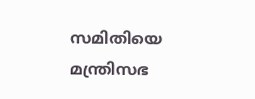സമിതിയെ മന്ത്രിസഭ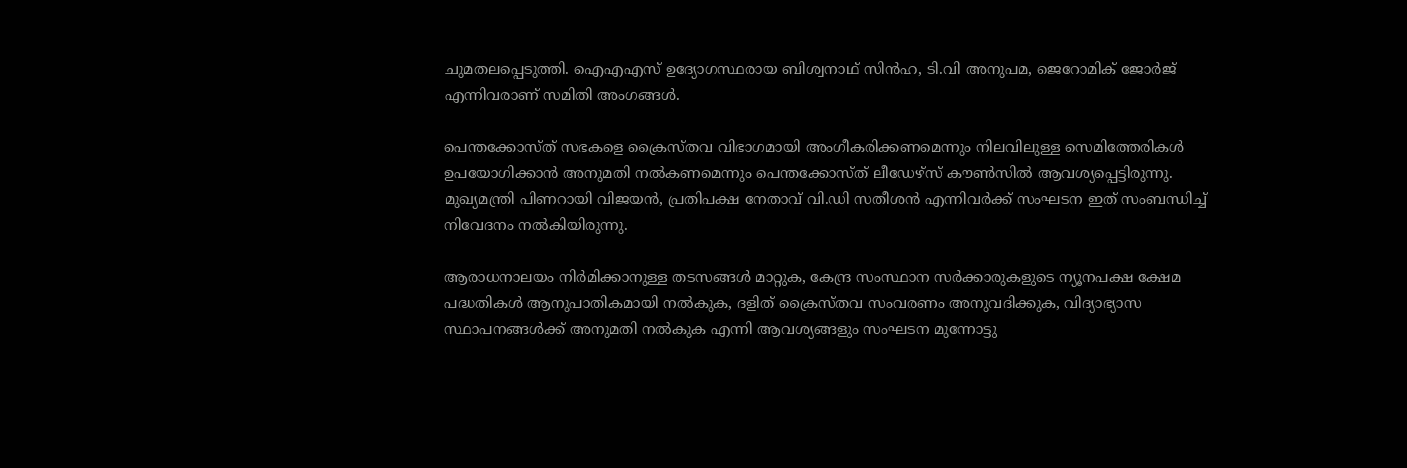ചുമതലപ്പെടുത്തി. ഐഎഎസ് ഉദ്യോഗസ്ഥരായ ബിശ്വനാഥ് സിന്‍ഹ, ടി.വി അനുപമ, ജെറോമിക് ജോര്‍ജ് എന്നിവരാണ് സമിതി അംഗങ്ങള്‍.

പെന്തക്കോസ്ത് സഭകളെ ക്രൈസ്തവ വിഭാഗമായി അംഗീകരിക്കണമെന്നും നിലവിലുള്ള സെമിത്തേരികള്‍ ഉപയോഗിക്കാന്‍ അനുമതി നല്‍കണമെന്നും പെന്തക്കോസ്ത് ലീഡേഴ്‌സ് കൗണ്‍സില്‍ ആവശ്യപ്പെട്ടിരുന്നു. മുഖ്യമന്ത്രി പിണറായി വിജയന്‍, പ്രതിപക്ഷ നേതാവ് വി.ഡി സതീശന്‍ എന്നിവര്‍ക്ക് സംഘടന ഇത് സംബന്ധിച്ച് നിവേദനം നല്‍കിയിരുന്നു.

ആരാധനാലയം നിര്‍മിക്കാനുള്ള തടസങ്ങള്‍ മാറ്റുക, കേന്ദ്ര സംസ്ഥാന സര്‍ക്കാരുകളുടെ ന്യൂനപക്ഷ ക്ഷേമ പദ്ധതികള്‍ ആനുപാതികമായി നല്‍കുക, ദളിത് ക്രൈസ്തവ സംവരണം അനുവദിക്കുക, വിദ്യാഭ്യാസ സ്ഥാപനങ്ങള്‍ക്ക് അനുമതി നല്‍കുക എന്നി ആവശ്യങ്ങളും സംഘടന മുന്നോട്ടു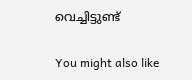വെച്ചിട്ടുണ്ട്

You might also like